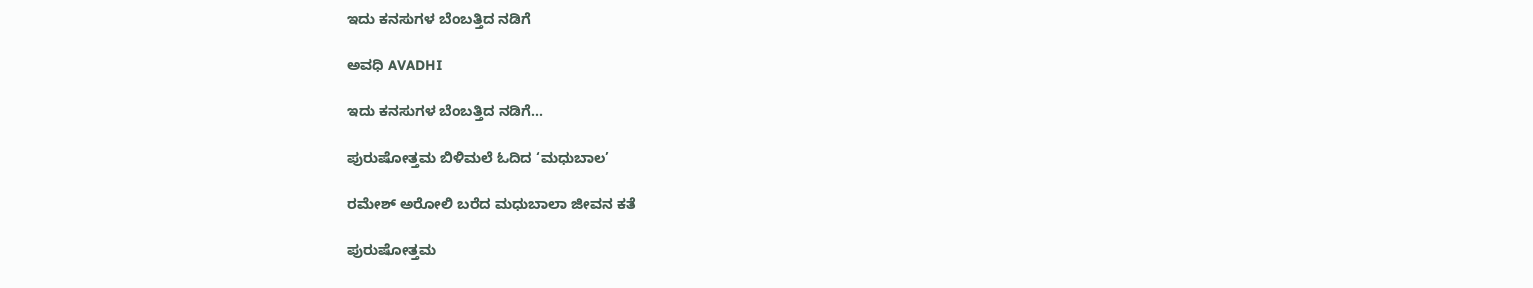ಇದು ಕನಸುಗಳ ಬೆಂಬತ್ತಿದ ನಡಿಗೆ‍

ಅವಧಿ AVADHI

ಇದು ಕನಸುಗಳ ಬೆಂಬತ್ತಿದ ನಡಿಗೆ...

ಪುರುಷೋತ್ತಮ ಬಿಳಿಮಲೆ ಓದಿದ ‘ಮಧುಬಾಲ’

ರಮೇಶ್‌ ಅರೋಲಿ ಬರೆದ ಮಧುಬಾಲಾ ಜೀವನ ಕತೆ

ಪುರುಷೋತ್ತಮ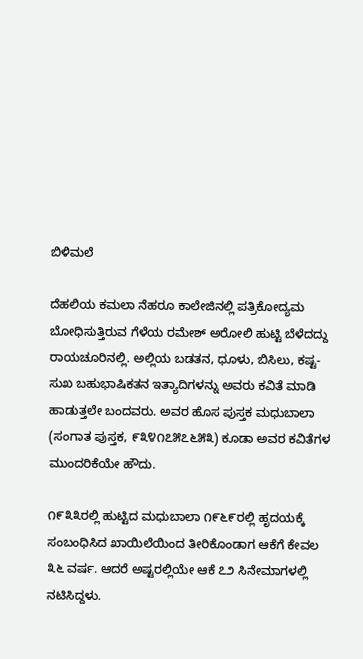ಬಿಳಿಮಲೆ

ದೆಹಲಿಯ ಕಮಲಾ ನೆಹರೂ ಕಾಲೇಜಿನಲ್ಲಿ ಪತ್ರಿಕೋದ್ಯಮ ಬೋಧಿಸುತ್ತಿರುವ ಗೆಳೆಯ ರಮೇಶ್‌ ಅರೋಲಿ ಹುಟ್ಟಿ ಬೆಳೆದದ್ದು ರಾಯಚೂರಿನಲ್ಲಿ. ಅಲ್ಲಿಯ ಬಡತನ, ಧೂಳು, ಬಿಸಿಲು, ಕಷ್ಟ-ಸುಖ ಬಹುಭಾಷಿಕತನ ಇತ್ಯಾದಿಗಳನ್ನು ಅವರು ಕವಿತೆ ಮಾಡಿ ಹಾಡುತ್ತಲೇ ಬಂದವರು. ಅವರ ಹೊಸ ಪುಸ್ತಕ ಮಧುಬಾಲಾ (ಸಂಗಾತ ಪುಸ್ತಕ, ೯೩೪೧೭೫೭೬೫೩) ಕೂಡಾ ಅವರ ಕವಿತೆಗಳ ಮುಂದರಿಕೆಯೇ ಹೌದು.

೧೯೩೩ರಲ್ಲಿ ಹುಟ್ಟಿದ ಮಧುಬಾಲಾ ೧೯೬೯ರಲ್ಲಿ ಹೃದಯಕ್ಕೆ ಸಂಬಂಧಿಸಿದ ಖಾಯಿಲೆಯಿಂದ ತೀರಿಕೊಂಡಾಗ ಆಕೆಗೆ ಕೇವಲ ೩೬ ವರ್ಷ. ಆದರೆ ಅಷ್ಟರಲ್ಲಿಯೇ ಆಕೆ ೭೨ ಸಿನೇಮಾಗಳಲ್ಲಿ ನಟಿಸಿದ್ದಳು.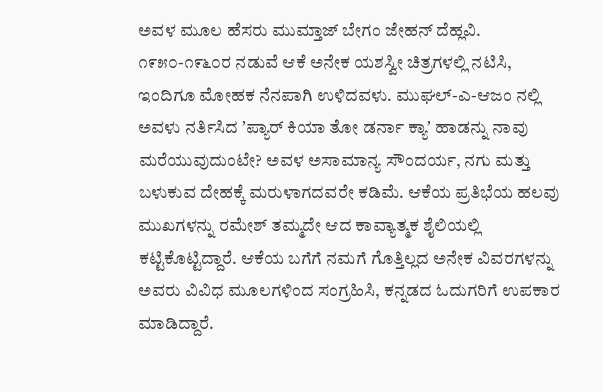ಅವಳ ಮೂಲ ಹೆಸರು ಮುಮ್ತಾಜ್ ಬೇಗಂ ಜೇಹನ್ ದೆಹ್ಲವಿ. ೧೯೫೦-೧೯೬೦ರ ನಡುವೆ ಆಕೆ ಅನೇಕ ಯಶಸ್ವೀ ಚಿತ್ರಗಳಲ್ಲಿ ನಟಿಸಿ, ಇಂದಿಗೂ ಮೋಹಕ ನೆನಪಾಗಿ ಉಳಿದವಳು. ಮುಘಲ್-ಎ-ಆಜಂ ನಲ್ಲಿ ಅವಳು ನರ್ತಿಸಿದ ʼಪ್ಯಾರ್‌ ಕಿಯಾ ತೋ ಡರ್ನಾ ಕ್ಯಾʼ ಹಾಡನ್ನು ನಾವು ಮರೆಯುವುದುಂಟೇ? ಅವಳ ಅಸಾಮಾನ್ಯ ಸೌಂದರ್ಯ, ನಗು ಮತ್ತು ಬಳುಕುವ ದೇಹಕ್ಕೆ ಮರುಳಾಗದವರೇ ಕಡಿಮೆ. ಆಕೆಯ ಪ್ರತಿಭೆಯ ಹಲವು ಮುಖಗಳನ್ನು ರಮೇಶ್‌ ತಮ್ಮದೇ ಆದ ಕಾವ್ಯಾತ್ಮಕ ಶೈಲಿಯಲ್ಲಿ ಕಟ್ಟಿಕೊಟ್ಟಿದ್ದಾರೆ. ಆಕೆಯ ಬಗೆಗೆ ನಮಗೆ ಗೊತ್ತಿಲ್ಲದ ಅನೇಕ ವಿವರಗಳನ್ನು ಅವರು ವಿವಿಧ ಮೂಲಗಳಿಂದ ಸಂಗ್ರಹಿಸಿ, ಕನ್ನಡದ ಓದುಗರಿಗೆ ಉಪಕಾರ ಮಾಡಿದ್ದಾರೆ.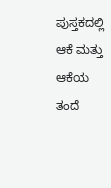ಪುಸ್ತಕದಲ್ಲಿ ಆಕೆ ಮತ್ತು ಆಕೆಯ ತಂದೆ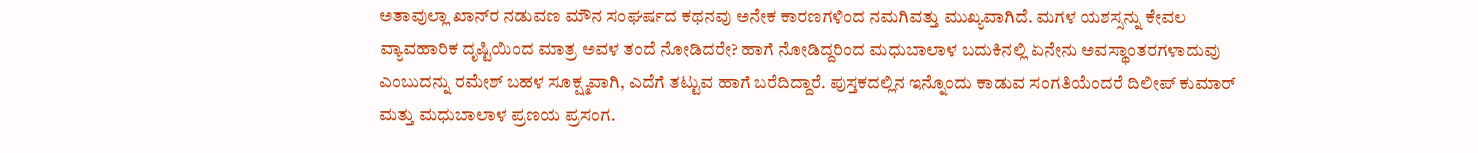ಅತಾವುಲ್ಲಾ ಖಾನ್‌ರ ನಡುವಣ ಮೌನ ಸಂಘರ್ಷದ ಕಥನವು ಅನೇಕ ಕಾರಣಗಳಿಂದ ನಮಗಿವತ್ತು ಮುಖ್ಯವಾಗಿದೆ. ಮಗಳ ಯಶಸ್ಸನ್ನು ಕೇವಲ ವ್ಯಾವಹಾರಿಕ ದೃಷ್ಟಿಯಿಂದ ಮಾತ್ರ ಅವಳ ತಂದೆ ನೋಡಿದರೇ? ಹಾಗೆ ನೋಡಿದ್ದರಿಂದ ಮಧುಬಾಲಾಳ ಬದುಕಿನಲ್ಲಿ ಏನೇನು ಅವಸ್ಥಾಂತರಗಳಾದುವು ಎಂಬುದನ್ನು ರಮೇಶ್‌ ಬಹಳ ಸೂಕ್ಷ್ಮವಾಗಿ, ಎದೆಗೆ ತಟ್ಟುವ ಹಾಗೆ ಬರೆದಿದ್ದಾರೆ. ಪುಸ್ತಕದಲ್ಲಿನ ಇನ್ನೊಂದು ಕಾಡುವ ಸಂಗತಿಯೆಂದರೆ ದಿಲೀಪ್‌ ಕುಮಾರ್‌ ಮತ್ತು ಮಧುಬಾಲಾಳ ಪ್ರಣಯ ಪ್ರಸಂಗ.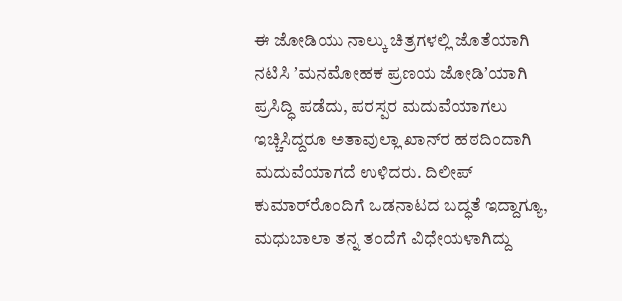ಈ ಜೋಡಿಯು ನಾಲ್ಕು ಚಿತ್ರಗಳಲ್ಲಿ ಜೊತೆಯಾಗಿ ನಟಿಸಿ ʼಮನಮೋಹಕ ಪ್ರಣಯ ಜೋಡಿʼಯಾಗಿ ಪ್ರಸಿದ್ಧಿ ಪಡೆದು, ಪರಸ್ಪರ ಮದುವೆಯಾಗಲು ಇಚ್ಚಿಸಿದ್ದರೂ ಅತಾವುಲ್ಲಾ ಖಾನ್‌ರ ಹಠದಿಂದಾಗಿ ಮದುವೆಯಾಗದೆ ಉಳಿದರು. ದಿಲೀಪ್ ಕುಮಾರ್‌ರೊಂದಿಗೆ ಒಡನಾಟದ ಬದ್ಧತೆ ಇದ್ದಾಗ್ಯೂ, ಮಧುಬಾಲಾ ತನ್ನ ತಂದೆಗೆ ವಿಧೇಯಳಾಗಿದ್ದು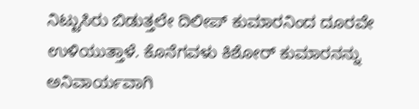ನಿಟ್ಟುಸಿರು ಬಿಡುತ್ತಲೇ ದಿಲೀಪ್‌ ಕುಮಾರನಿಂದ ದೂರವೇ ಉಳಿಯುತ್ತಾಳೆ. ಕೊನೆಗವಳು ಕಿಶೋರ್‌ ಕುಮಾರನನ್ನು ಅನಿವಾರ್ಯವಾಗಿ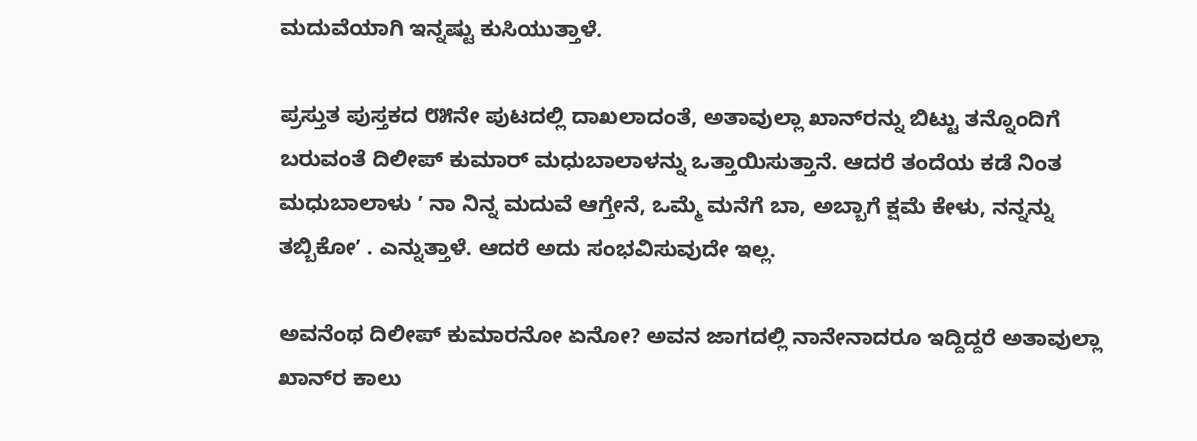ಮದುವೆಯಾಗಿ ಇನ್ನಷ್ಟು ಕುಸಿಯುತ್ತಾಳೆ.

ಪ್ರಸ್ತುತ ಪುಸ್ತಕದ ೮೫ನೇ ಪುಟದಲ್ಲಿ ದಾಖಲಾದಂತೆ, ಅತಾವುಲ್ಲಾ ಖಾನ್‌ರನ್ನು ಬಿಟ್ಟು ತನ್ನೊಂದಿಗೆ ಬರುವಂತೆ ದಿಲೀಪ್‌ ಕುಮಾರ್‌ ಮಧುಬಾಲಾಳನ್ನು ಒತ್ತಾಯಿಸುತ್ತಾನೆ. ಆದರೆ ತಂದೆಯ ಕಡೆ ನಿಂತ ಮಧುಬಾಲಾಳು ʼ ನಾ ನಿನ್ನ ಮದುವೆ ಆಗ್ತೇನೆ, ಒಮ್ಮೆ ಮನೆಗೆ ಬಾ, ಅಬ್ಬಾಗೆ ಕ್ಷಮೆ ಕೇಳು, ನನ್ನನ್ನು ತಬ್ಬಿಕೋʼ . ಎನ್ನುತ್ತಾಳೆ. ಆದರೆ ಅದು ಸಂಭವಿಸುವುದೇ ಇಲ್ಲ.

ಅವನೆಂಥ ದಿಲೀಪ್‌ ಕುಮಾರನೋ ಏನೋ? ಅವನ ಜಾಗದಲ್ಲಿ ನಾನೇನಾದರೂ ಇದ್ದಿದ್ದರೆ ಅತಾವುಲ್ಲಾ ಖಾನ್‌ರ ಕಾಲು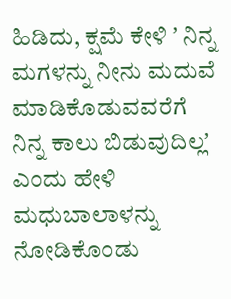ಹಿಡಿದು, ಕ್ಷಮೆ ಕೇಳಿ ʼ ನಿನ್ನ ಮಗಳನ್ನು ನೀನು ಮದುವೆ ಮಾಡಿಕೊಡುವವರೆಗೆ ನಿನ್ನ ಕಾಲು ಬಿಡುವುದಿಲ್ಲʼ ಎಂದು ಹೇಳಿ ಮಧುಬಾಲಾಳನ್ನು ನೋಡಿಕೊಂಡು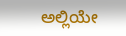ಅಲ್ಲಿಯೇ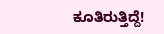ಕೂತಿರುತ್ತಿದ್ದೆ!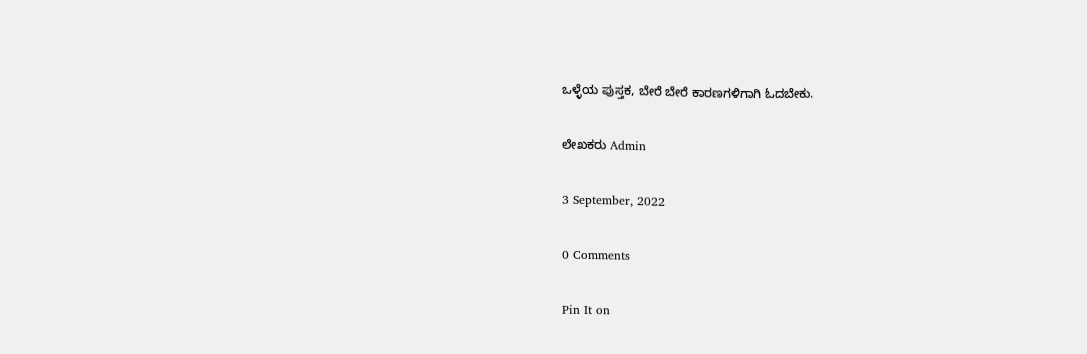ಒಳ್ಳೆಯ ಪುಸ್ತಕ, ಬೇರೆ ಬೇರೆ ಕಾರಣಗಳಿಗಾಗಿ ಓದಬೇಕು.

ಲೇಖಕರು Admin

3 September, 2022

0 Comments

Pin It on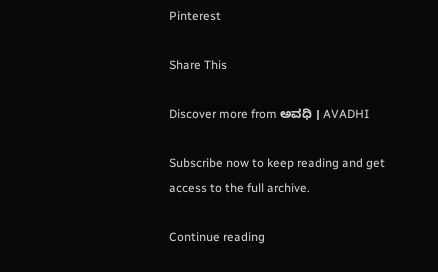Pinterest

Share This

Discover more from ಅವಧಿ । AVADHI

Subscribe now to keep reading and get access to the full archive.

Continue reading